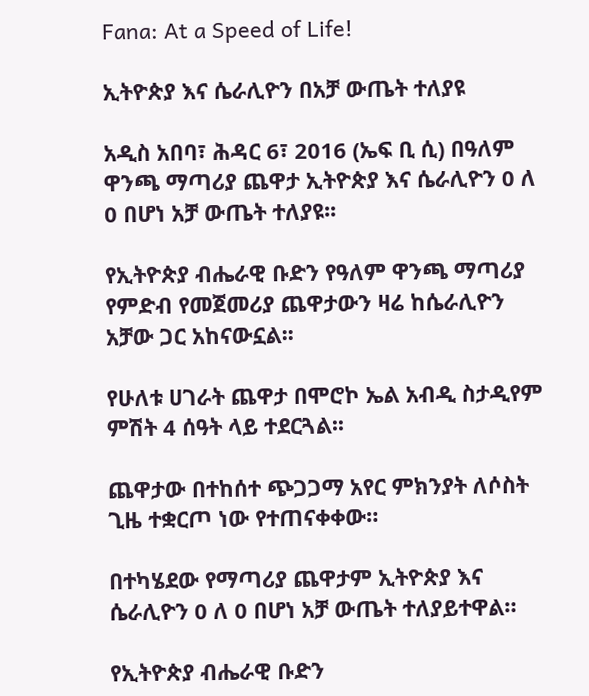Fana: At a Speed of Life!

ኢትዮጵያ እና ሴራሊዮን በአቻ ውጤት ተለያዩ

አዲስ አበባ፣ ሕዳር 6፣ 2016 (ኤፍ ቢ ሲ) በዓለም ዋንጫ ማጣሪያ ጨዋታ ኢትዮጵያ እና ሴራሊዮን 0 ለ 0 በሆነ አቻ ውጤት ተለያዩ፡፡

የኢትዮጵያ ብሔራዊ ቡድን የዓለም ዋንጫ ማጣሪያ የምድብ የመጀመሪያ ጨዋታውን ዛሬ ከሴራሊዮን አቻው ጋር አከናውኗል፡፡

የሁለቱ ሀገራት ጨዋታ በሞሮኮ ኤል አብዲ ስታዲየም ምሽት 4 ሰዓት ላይ ተደርጓል፡፡

ጨዋታው በተከሰተ ጭጋጋማ አየር ምክንያት ለሶስት ጊዜ ተቋርጦ ነው የተጠናቀቀው።

በተካሄደው የማጣሪያ ጨዋታም ኢትዮጵያ እና ሴራሊዮን 0 ለ 0 በሆነ አቻ ውጤት ተለያይተዋል።

የኢትዮጵያ ብሔራዊ ቡድን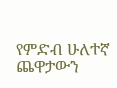የምድብ ሁለተኛ ጨዋታውን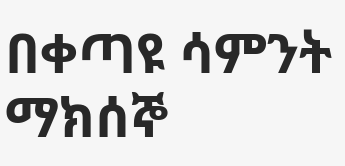በቀጣዩ ሳምንት ማክሰኞ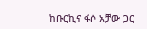ከቡርኪና ፋሶ አቻው ጋር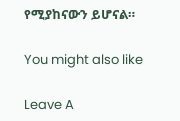የሚያከናውን ይሆናል።

You might also like

Leave A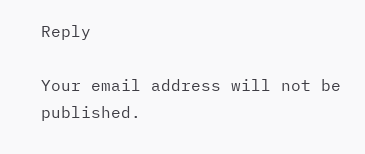Reply

Your email address will not be published.